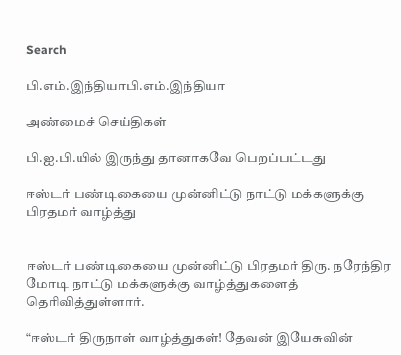Search

பி.எம்.இந்தியாபி.எம்.இந்தியா

அண்மைச் செய்திகள்

பி.ஐ.பி.யில் இருந்து தானாகவே பெறப்பட்டது

ஈஸ்டர் பண்டிகையை முன்னிட்டு நாட்டு மக்களுக்கு பிரதமர் வாழ்த்து


ஈஸ்டர் பண்டிகையை முன்னிட்டு பிரதமர் திரு. நரேந்திர மோடி நாட்டு மக்களுக்கு வாழ்த்துகளைத் தெரிவித்துள்ளார்.

“ஈஸ்டர் திருநாள் வாழ்த்துகள்! தேவன் இயேசுவின்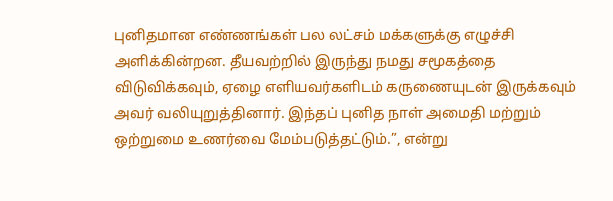புனிதமான எண்ணங்கள் பல லட்சம் மக்களுக்கு எழுச்சி அளிக்கின்றன. தீயவற்றில் இருந்து நமது சமூகத்தை விடுவிக்கவும், ஏழை எளியவர்களிடம் கருணையுடன் இருக்கவும் அவர் வலியுறுத்தினார். இந்தப் புனித நாள் அமைதி மற்றும் ஒற்றுமை உணர்வை மேம்படுத்தட்டும்.”, என்று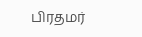பிரதமர்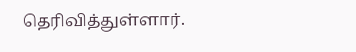தெரிவித்துள்ளார்.